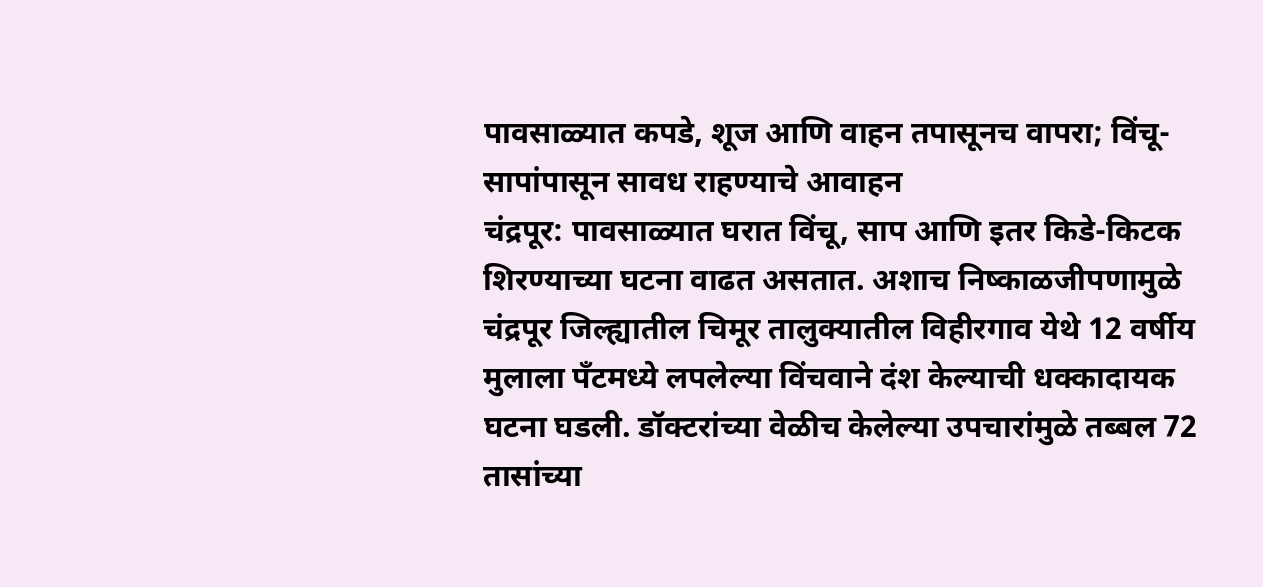पावसाळ्यात कपडे, शूज आणि वाहन तपासूनच वापरा; विंचू-सापांपासून सावध राहण्याचे आवाहन
चंद्रपूर: पावसाळ्यात घरात विंचू, साप आणि इतर किडे-किटक शिरण्याच्या घटना वाढत असतात. अशाच निष्काळजीपणामुळे चंद्रपूर जिल्ह्यातील चिमूर तालुक्यातील विहीरगाव येथे 12 वर्षीय मुलाला पँटमध्ये लपलेल्या विंचवाने दंश केल्याची धक्कादायक घटना घडली. डॉक्टरांच्या वेळीच केलेल्या उपचारांमुळे तब्बल 72 तासांच्या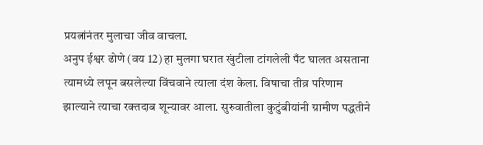प्रयत्नांनंतर मुलाचा जीव वाचला.
अनुप ईश्वर ढोणे (वय 12) हा मुलगा घरात खुंटीला टांगलेली पँट घालत असताना त्यामध्ये लपून बसलेल्या विंचवाने त्याला दंश केला. विषाचा तीव्र परिणाम झाल्याने त्याचा रक्तदाब शून्यावर आला. सुरुवातीला कुटुंबीयांनी ग्रामीण पद्धतीने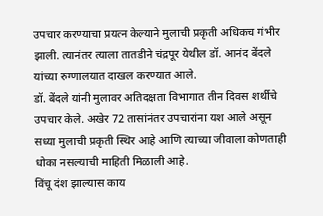उपचार करण्याचा प्रयत्न केल्याने मुलाची प्रकृती अधिकच गंभीर झाली. त्यानंतर त्याला तातडीने चंद्रपूर येथील डॉ. आनंद बेंदले यांच्या रुग्णालयात दाखल करण्यात आले.
डॉ. बेंदले यांनी मुलावर अतिदक्षता विभागात तीन दिवस शर्थीचे उपचार केले. अखेर 72 तासांनंतर उपचारांना यश आले असून सध्या मुलाची प्रकृती स्थिर आहे आणि त्याच्या जीवाला कोणताही धोका नसल्याची माहिती मिळाली आहे.
विंचू दंश झाल्यास काय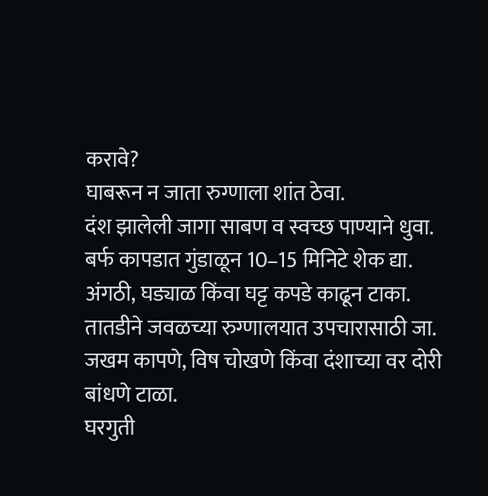करावे?
घाबरून न जाता रुग्णाला शांत ठेवा.
दंश झालेली जागा साबण व स्वच्छ पाण्याने धुवा.
बर्फ कापडात गुंडाळून 10–15 मिनिटे शेक द्या.
अंगठी, घड्याळ किंवा घट्ट कपडे काढून टाका.
तातडीने जवळच्या रुग्णालयात उपचारासाठी जा.
जखम कापणे, विष चोखणे किंवा दंशाच्या वर दोरी बांधणे टाळा.
घरगुती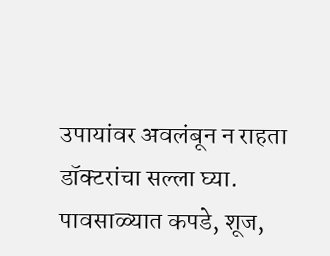उपायांवर अवलंबून न राहता डॉक्टरांचा सल्ला घ्या.
पावसाळ्यात कपडे, शूज,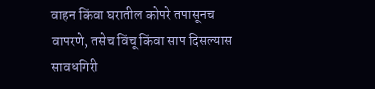वाहन किंवा घरातील कोपरे तपासूनच वापरणे, तसेच विंचू किंवा साप दिसल्यास सावधगिरी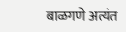बाळगणे अत्यंत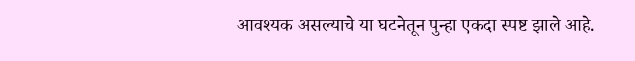आवश्यक असल्याचे या घटनेतून पुन्हा एकदा स्पष्ट झाले आहे.